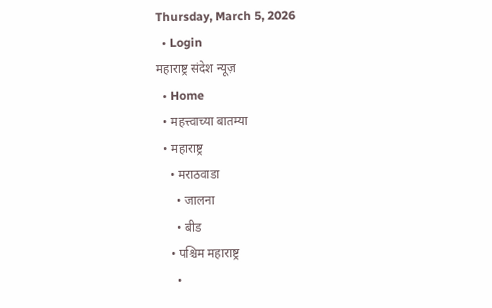Thursday, March 5, 2026
  • Login
महाराष्ट्र संदेश न्यूज़
  • Home
  • महत्त्वाच्या बातम्या
  • महाराष्ट्र
    • मराठवाडा
      • जालना
      • बीड
    • पश्चिम महाराष्ट्र
      •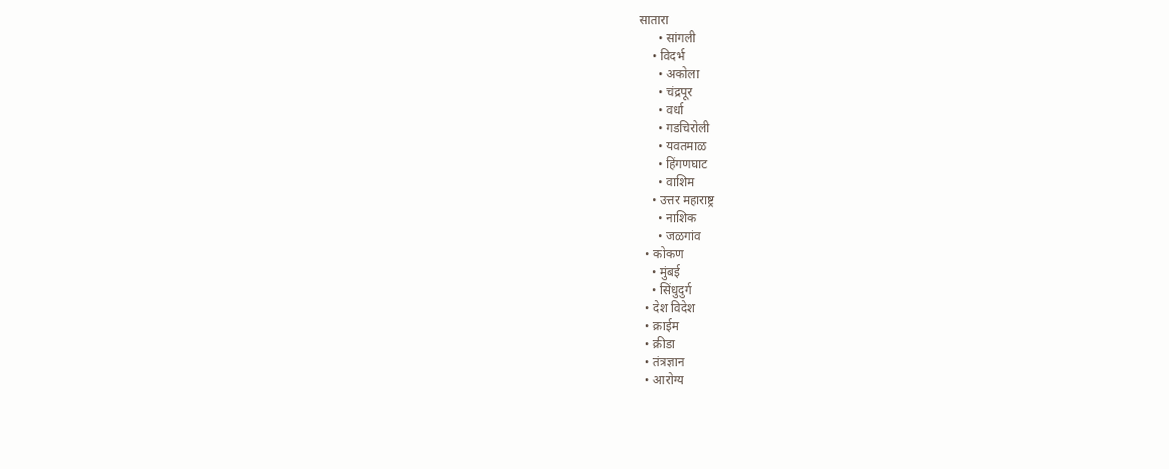सातारा
      • सांगली
    • विदर्भ
      • अकोला
      • चंद्रपूर
      • वर्धा
      • गडचिरोली
      • यवतमाळ
      • हिंगणघाट
      • वाशिम
    • उत्तर महाराष्ट्र
      • नाशिक
      • जळगांव
  • कोकण
    • मुंबई
    • सिंधुदुर्ग
  • देश विदेश
  • क्राईम
  • क्रीडा
  • तंत्रज्ञान
  • आरोग्य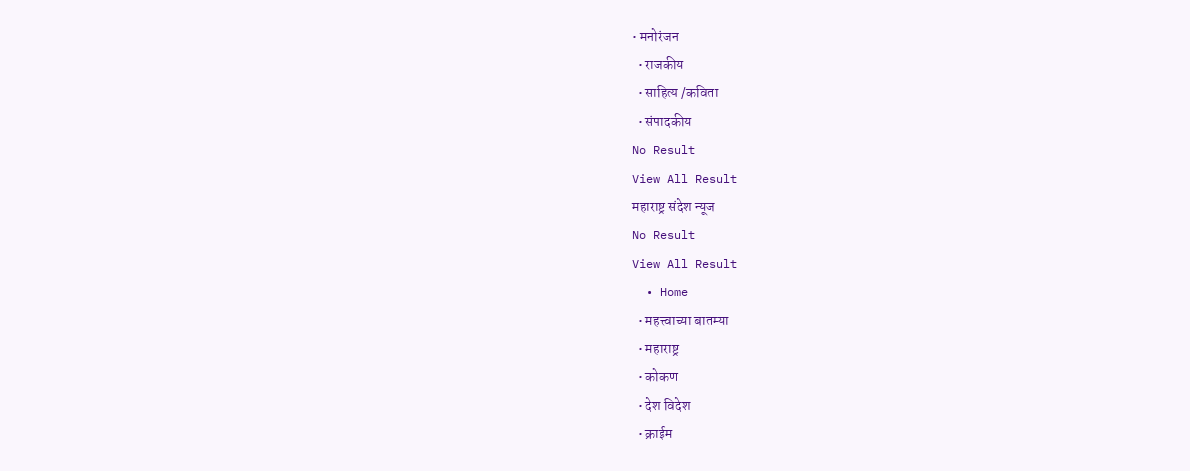• मनोरंजन
  • राजकीय
  • साहित्य /कविता
  • संपादकीय
No Result
View All Result
महाराष्ट्र संदेश न्यूज
No Result
View All Result
  • Home
  • महत्त्वाच्या बातम्या
  • महाराष्ट्र
  • कोकण
  • देश विदेश
  • क्राईम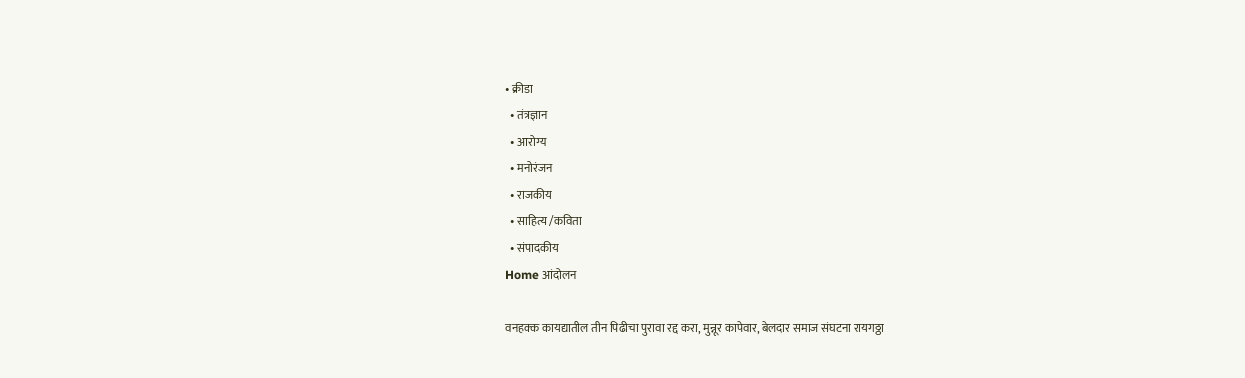• क्रीडा
  • तंत्रज्ञान
  • आरोग्य
  • मनोरंजन
  • राजकीय
  • साहित्य /कविता
  • संपादकीय
Home आंदोलन

वनहक्क कायद्यातील तीन पिढीचा पुरावा रद्द करा, मुन्नूर कापेवार, बेलदार समाज संघटना रायगठ्ठा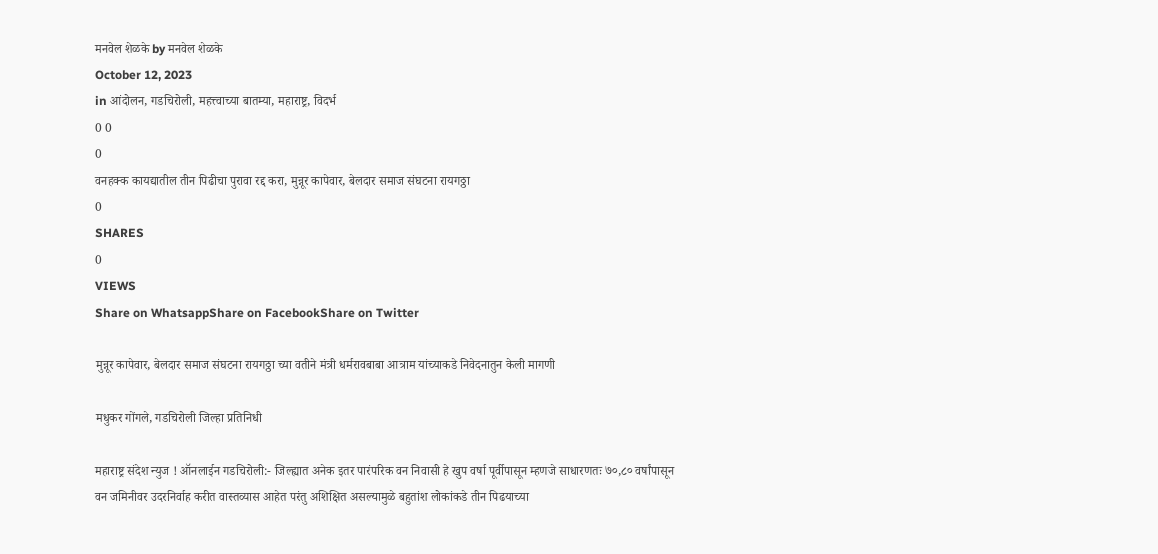मनवेल शेळके by मनवेल शेळके
October 12, 2023
in आंदोलन, गडचिरोली, महत्त्वाच्या बातम्या, महाराष्ट्र, विदर्भ
0 0
0
वनहक्क कायद्यातील तीन पिढीचा पुरावा रद्द करा, मुन्नूर कापेवार, बेलदार समाज संघटना रायगठ्ठा
0
SHARES
0
VIEWS
Share on WhatsappShare on FacebookShare on Twitter

मुन्नूर कापेवार, बेलदार समाज संघटना रायगठ्ठा च्या वतीने मंत्री धर्मरावबाबा आत्राम यांच्याकडे निवेदनातुन केली मागणी

मधुकर गोंगले, गडचिरोली जिल्हा प्रतिनिधी

महाराष्ट्र संदेश न्युज ! ऑनलाईन गडचिरोली:- जिल्ह्यात अनेक इतर पारंपरिक वन निवासी हे खुप वर्षा पूर्वीपासून म्हणजे साधारणतः ७०,८० वर्षांपासून वन जमिनीवर उदरनिर्वाह करीत वास्तव्यास आहेत परंतु अशिक्षित असल्यामुळे बहुतांश लोकांकडे तीन पिढयाच्या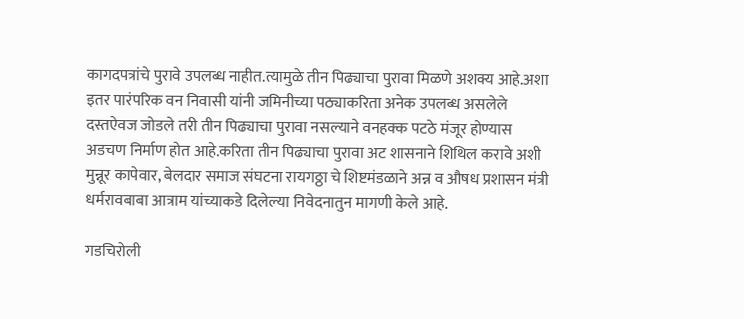कागदपत्रांचे पुरावे उपलब्ध नाहीत.त्यामुळे तीन पिढ्याचा पुरावा मिळणे अशक्य आहे.अशा इतर पारंपरिक वन निवासी यांनी जमिनीच्या पठ्याकरिता अनेक उपलब्ध असलेले दस्तऐवज जोडले तरी तीन पिढ्याचा पुरावा नसल्याने वनहक्क पटठे मंजूर होण्यास अडचण निर्माण होत आहे.करिता तीन पिढ्याचा पुरावा अट शासनाने शिथिल करावे अशी मुन्नूर कापेवार, बेलदार समाज संघटना रायगठ्ठा चे शिष्टमंडळाने अन्न व औषध प्रशासन मंत्री धर्मरावबाबा आत्राम यांच्याकडे दिलेल्या निवेदनातुन मागणी केले आहे.

गडचिरोली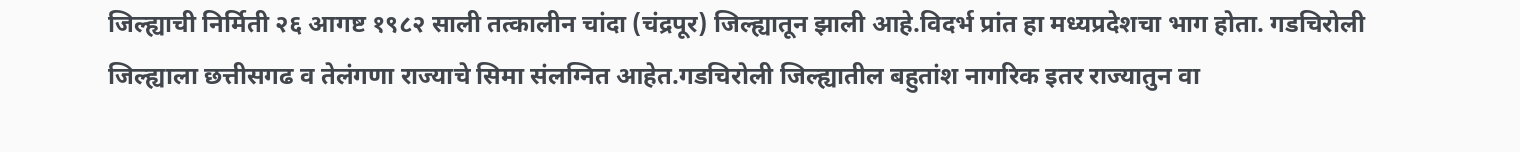जिल्ह्याची निर्मिती २६ आगष्ट १९८२ साली तत्कालीन चांदा (चंद्रपूर) जिल्ह्यातून झाली आहे.विदर्भ प्रांत हा मध्यप्रदेशचा भाग होता. गडचिरोली जिल्ह्याला छत्तीसगढ व तेलंगणा राज्याचे सिमा संलग्नित आहेत.गडचिरोली जिल्ह्यातील बहुतांश नागरिक इतर राज्यातुन वा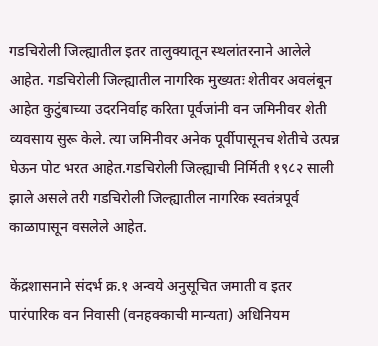गडचिरोली जिल्ह्यातील इतर तालुक्यातून स्थलांतरनाने आलेले आहेत. गडचिरोली जिल्ह्यातील नागरिक मुख्यतः शेतीवर अवलंबून आहेत कुटुंबाच्या उदरनिर्वाह करिता पूर्वजांनी वन जमिनीवर शेती व्यवसाय सुरू केले. त्या जमिनीवर अनेक पूर्वीपासूनच शेतीचे उत्पन्न घेऊन पोट भरत आहेत.गडचिरोली जिल्ह्याची निर्मिती १९८२ साली झाले असले तरी गडचिरोली जिल्ह्यातील नागरिक स्वतंत्रपूर्व काळापासून वसलेले आहेत.

केंद्रशासनाने संदर्भ क्र.१ अन्वये अनुसूचित जमाती व इतर पारंपारिक वन निवासी (वनहक्काची मान्यता) अधिनियम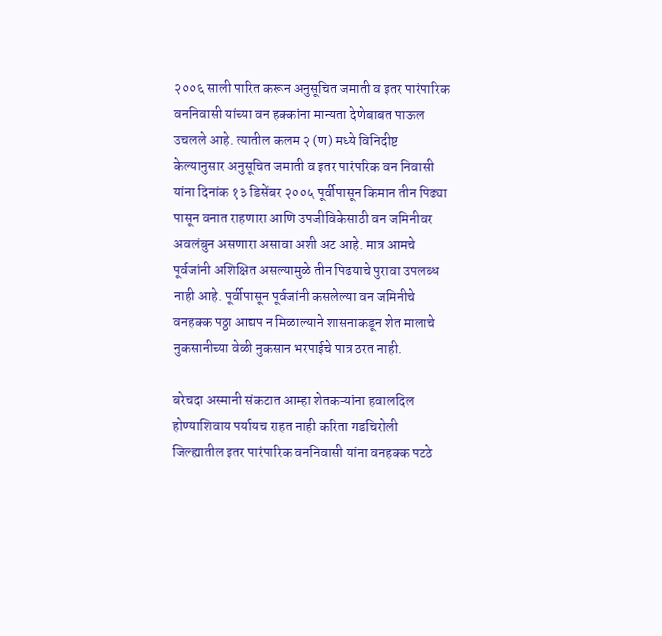२००६ साली पारित करून अनुसूचित जमाती व इतर पारंपारिक वननिवासी यांच्या वन हक्कांना मान्यता देणेबाबत पाऊल उचलले आहे. त्यातील कलम २ (ण) मध्ये विनिदीष्ट केल्यानुसार अनुसूचित जमाती व इतर पारंपरिक वन निवासी यांना दिनांक १३ डिसेंबर २००५ पूर्वीपासून किमान तीन पिढ्या पासून वनात राहणारा आणि उपजीविकेसाठी वन जमिनीवर अवलंबुन असणारा असावा अशी अट आहे. मात्र आमचे पूर्वजांनी अशिक्षित असल्यामुळे तीन पिढयाचे पुरावा उपलब्ध नाही आहे. पूर्वीपासून पूर्वजांनी कसलेल्या वन जमिनीचे वनहक्क पठ्ठा आद्यप न मिळाल्याने शासनाकडून शेत मालाचे नुकसानीच्या वेळी नुकसान भरपाईचे पात्र ठरत नाही.

बरेचदा अस्मानी संकटात आम्हा शेतकऱ्यांना हवालदिल होण्याशिवाय पर्यायच राहत नाही करिता गडचिरोली जिल्ह्यातील इतर पारंपारिक वननिवासी यांना वनहक्क पटठे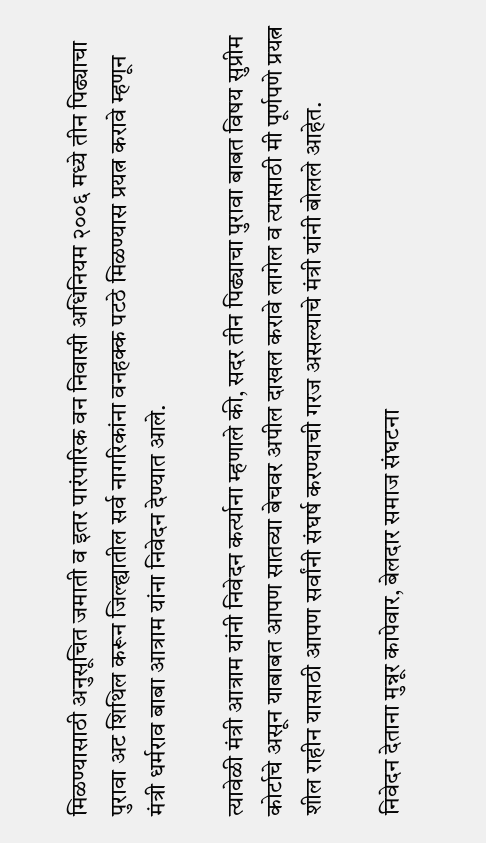मिळण्यासाठी अनुसूचित जमाती व इतर पारंपारिक वन निवासी अधिनियम २००६ मध्ये तीन पिढ्याचा पुरावा अट शिथिल करून जिल्ह्यातील सर्व नागरिकांना वनहक्क पटठे मिळण्यास प्रयत्न करावे म्हणून मंत्री धर्मराव बाबा आत्राम यांना निवेदन देण्यात आले.

त्यावेळी मंत्री आत्राम यांनी निवेदन कर्त्याना म्हणाले की, सदर तीन पिढ्याचा पुरावा बाबत विषय सुप्रीम कोर्टाचे असून याबाबत आपण सातव्या बेचवर अपील दाखल करावे लागेल व त्यासाठी मी पूर्णपणे प्रयत्न शील राहीन यासाठी आपण सर्वांनी संघर्ष करण्याची गरज असल्याचे मंत्री यांनी बोलले आहेत.

निवेदन देताना मुन्नूर कापेवार, बेलदार समाज संघटना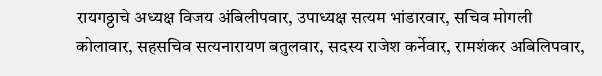रायगठ्ठाचे अध्यक्ष विजय अंबिलीपवार, उपाध्यक्ष सत्यम भांडारवार, सचिव मोगली कोलावार, सहसचिव सत्यनारायण बतुलवार, सदस्य राजेश कर्नेवार, रामशंकर अबिलिपवार,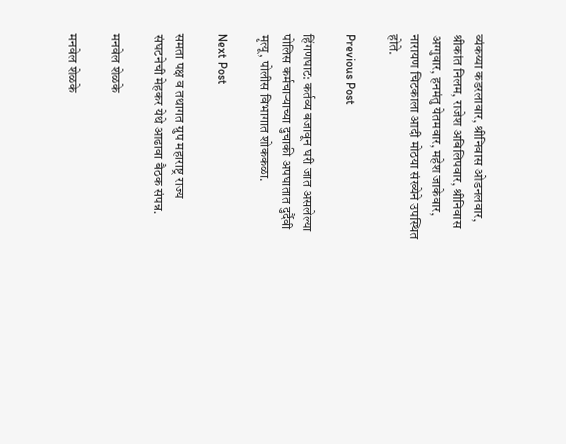व्यंकय्या कडरलावार, श्रीनिवास ओडनलवार, श्रीकांत निलम, राजेश अबिलिपवार, श्रीनिवास अग्गुवार, हनमंतु येतमवार, महेश जाकेवार, नारायण चिटकाला आदी मोठया संख्येने उपस्थित होते.

Previous Post

हिंगणघाट: कर्तव्य बजावून घरी जात असलेल्या  पोलिस कर्मचाऱ्याच्या दुचाकी अपघातात दुर्दैवी मृत्यू, पोलीस विभागात शोककळा.

Next Post

समता पक्ष व तथागत ग्रुप महाराष्ट्र राज्य संघटनेची मेहकर येथे आढावा बैठक संपन्न.

मनवेल शेळके

मनवेल शेळके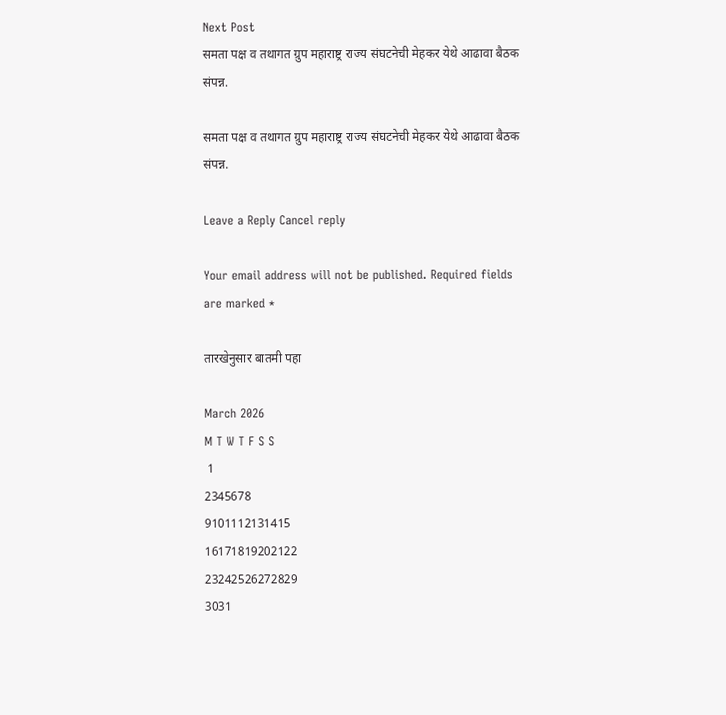Next Post
समता पक्ष व तथागत ग्रुप महाराष्ट्र राज्य संघटनेची मेहकर येथे आढावा बैठक संपन्न.

समता पक्ष व तथागत ग्रुप महाराष्ट्र राज्य संघटनेची मेहकर येथे आढावा बैठक संपन्न.

Leave a Reply Cancel reply

Your email address will not be published. Required fields are marked *

तारखेनुसार बातमी पहा

March 2026
M T W T F S S
 1
2345678
9101112131415
16171819202122
23242526272829
3031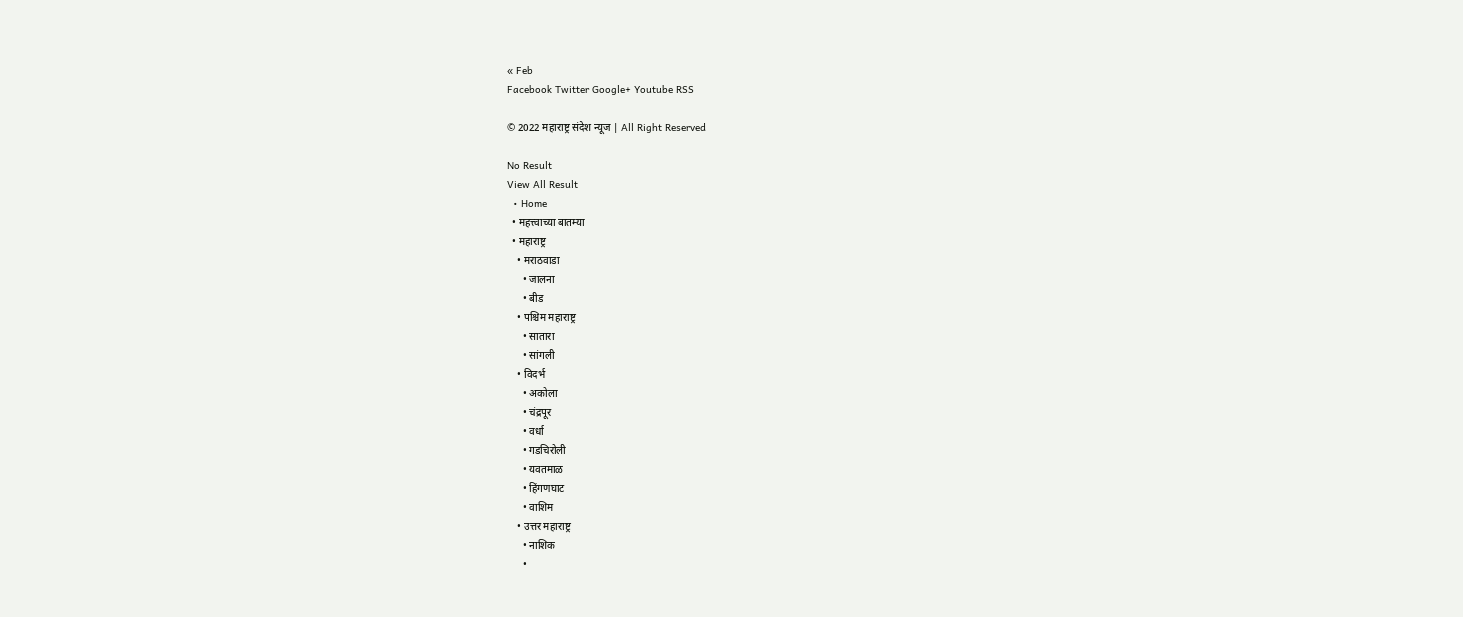« Feb
Facebook Twitter Google+ Youtube RSS

© 2022 महाराष्ट्र संदेश न्यूज | All Right Reserved

No Result
View All Result
  • Home
  • महत्त्वाच्या बातम्या
  • महाराष्ट्र
    • मराठवाडा
      • जालना
      • बीड
    • पश्चिम महाराष्ट्र
      • सातारा
      • सांगली
    • विदर्भ
      • अकोला
      • चंद्रपूर
      • वर्धा
      • गडचिरोली
      • यवतमाळ
      • हिंगणघाट
      • वाशिम
    • उत्तर महाराष्ट्र
      • नाशिक
      •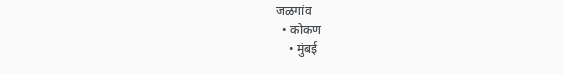जळगांव
  • कोकण
    • मुंबई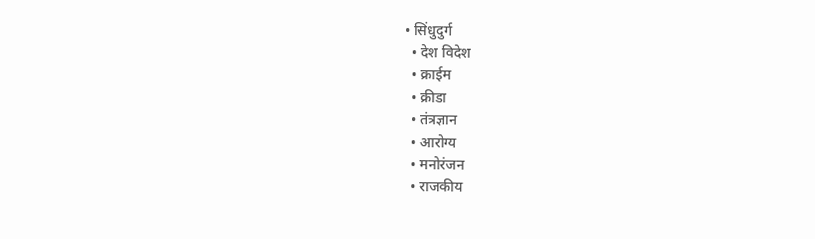• सिंधुदुर्ग
  • देश विदेश
  • क्राईम
  • क्रीडा
  • तंत्रज्ञान
  • आरोग्य
  • मनोरंजन
  • राजकीय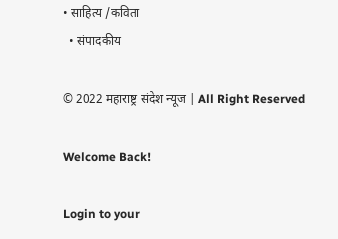• साहित्य /कविता
  • संपादकीय

© 2022 महाराष्ट्र संदेश न्यूज | All Right Reserved

Welcome Back!

Login to your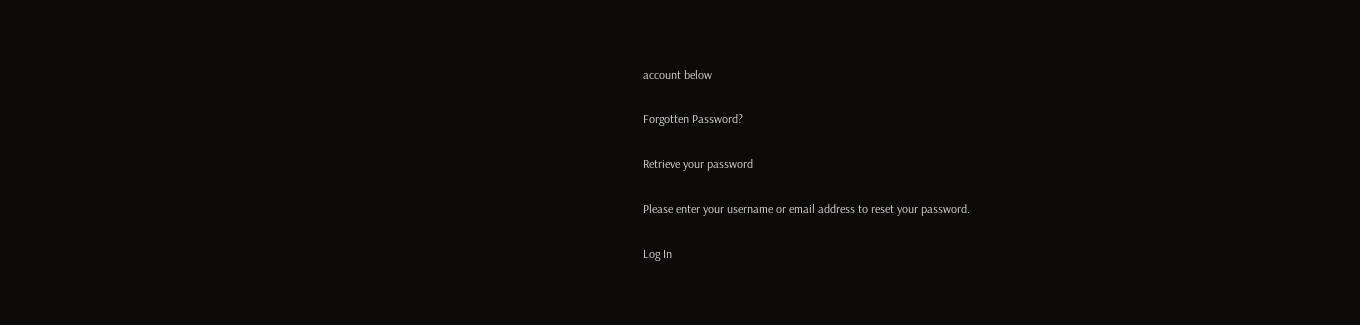account below

Forgotten Password?

Retrieve your password

Please enter your username or email address to reset your password.

Log In